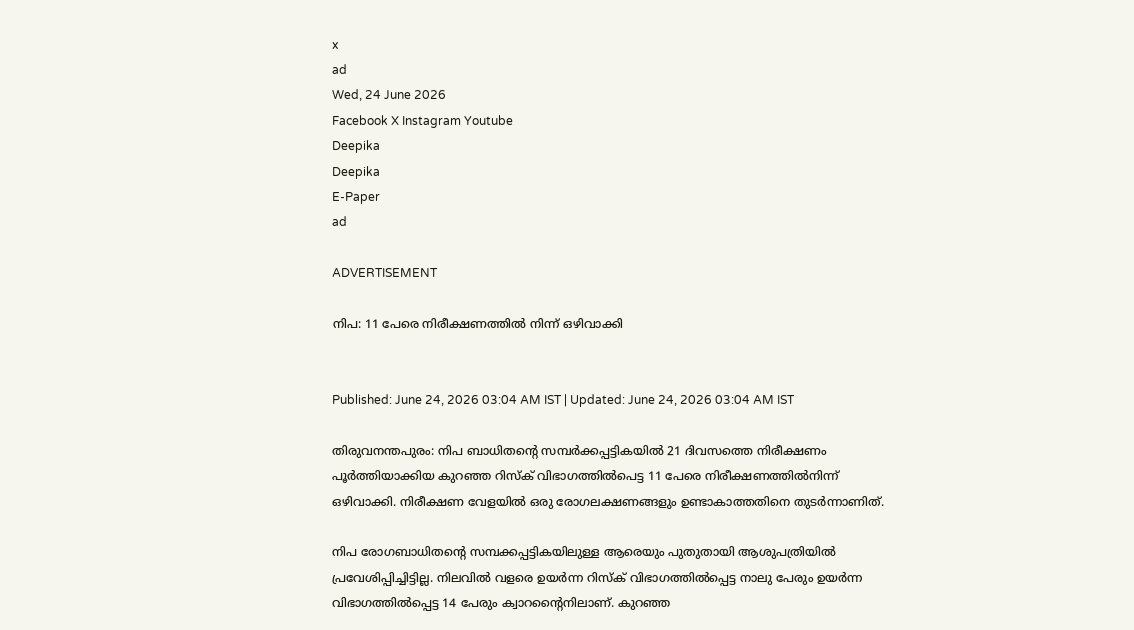x
ad
Wed, 24 June 2026
Facebook X Instagram Youtube
Deepika
Deepika
E-Paper
ad

ADVERTISEMENT

നിപ: 11 പേരെ നിരീക്ഷണത്തിൽ നിന്ന് ഒഴിവാക്കി


Published: June 24, 2026 03:04 AM IST | Updated: June 24, 2026 03:04 AM IST

തിരുവനന്തപുരം: നിപ ബാധിതന്‍റെ സമ്പർക്കപ്പട്ടികയിൽ 21 ദിവസത്തെ നിരീക്ഷണം പൂർത്തിയാക്കിയ കുറഞ്ഞ റിസ്‌ക് വിഭാഗത്തിൽപെട്ട 11 പേരെ നിരീക്ഷണത്തിൽനിന്ന് ഒഴിവാക്കി. നിരീക്ഷണ വേളയിൽ ഒരു രോഗലക്ഷണങ്ങളും ഉണ്ടാകാത്തതിനെ തുടർന്നാണിത്.

നിപ രോഗബാധിതന്‍റെ സമ്പക്കപ്പട്ടികയിലുള്ള ആരെയും പുതുതായി ആശുപത്രിയിൽ പ്രവേശിപ്പിച്ചിട്ടില്ല. നിലവിൽ വളരെ ഉയർന്ന റിസ്‌ക് വിഭാഗത്തിൽപ്പെട്ട നാലു പേരും ഉയർന്ന വിഭാഗത്തിൽപ്പെട്ട 14 പേരും ക്വാറന്‍റൈനിലാണ്. കുറഞ്ഞ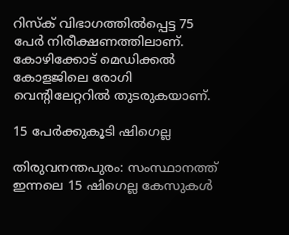റിസ്‌ക് വിഭാഗത്തിൽപ്പെട്ട 75 പേർ നിരീക്ഷണത്തിലാണ്. കോഴിക്കോട് മെഡിക്കൽ കോളജിലെ രോഗി വെന്‍റിലേറ്ററിൽ തുടരുകയാണ്.

15 പേർക്കുകൂടി ഷിഗെല്ല

തിരുവനന്തപുരം: സംസ്ഥാനത്ത് ഇന്നലെ 15 ഷിഗെല്ല കേസുകൾ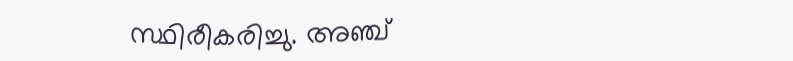സ്ഥിരീകരിച്ചു. അഞ്ച്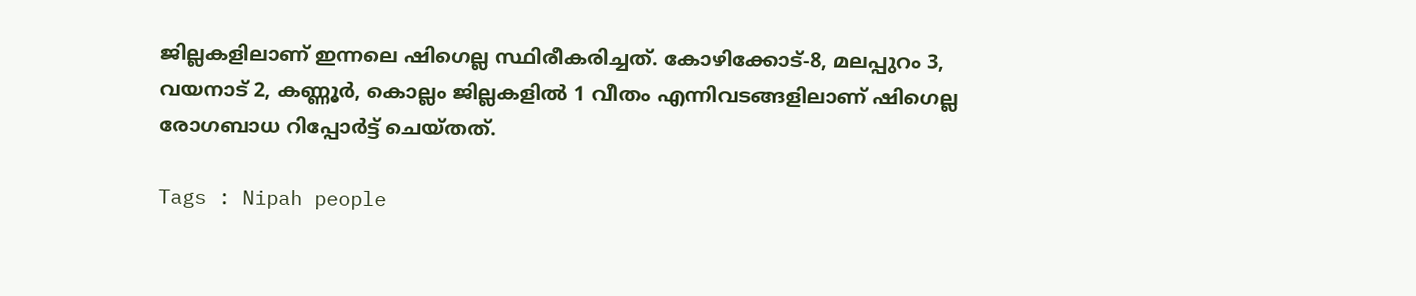ജില്ലകളിലാണ് ഇന്നലെ ഷിഗെല്ല സ്ഥിരീകരിച്ചത്. കോഴിക്കോട്-8, മലപ്പുറം 3, വയനാട് 2, കണ്ണൂർ, കൊല്ലം ജില്ലകളിൽ 1 വീതം എന്നിവടങ്ങളിലാണ് ഷിഗെല്ല രോഗബാധ റിപ്പോർട്ട് ചെയ്തത്.

Tags : Nipah people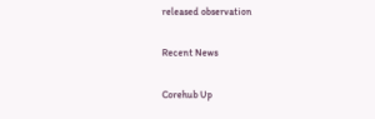released observation

Recent News

Corehub Up